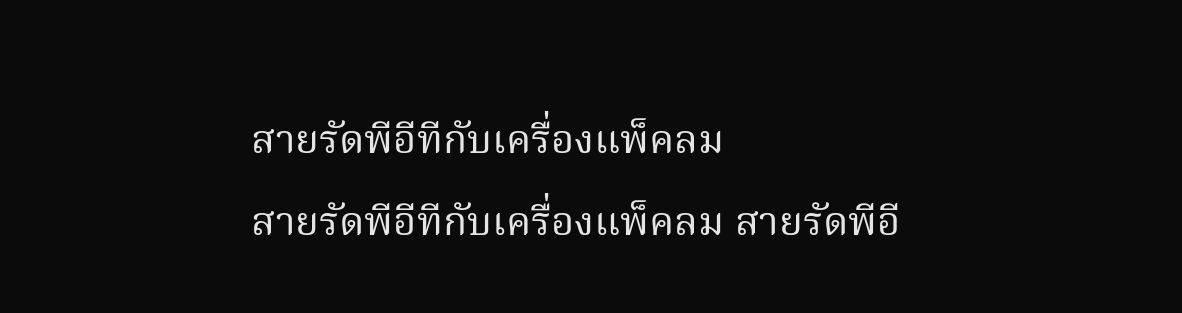สายรัดพีอีทีกับเครื่องแพ็คลม
สายรัดพีอีทีกับเครื่องแพ็คลม สายรัดพีอี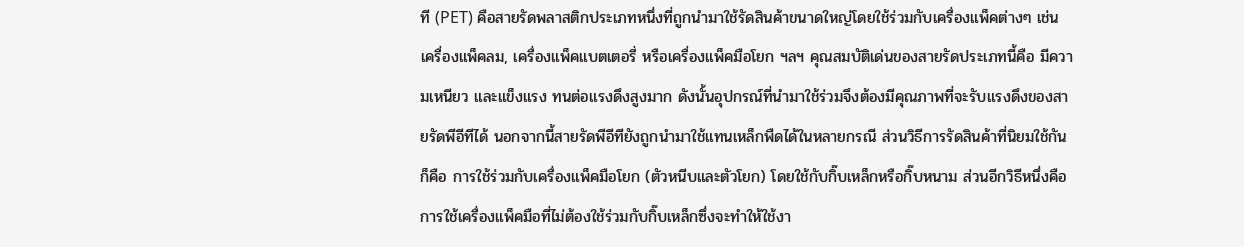ที (PET) คือสายรัดพลาสติกประเภทหนึ่งที่ถูกนำมาใช้รัดสินค้าขนาดใหญ่โดยใช้ร่วมกับเครื่องแพ็คต่างๆ เช่นเครื่องแพ็คลม, เครื่องแพ็คแบตเตอรี่ หรือเครื่องแพ็คมือโยก ฯลฯ คุณสมบัติเด่นของสายรัดประเภทนี้คือ มีความเหนียว และแข็งแรง ทนต่อแรงดึงสูงมาก ดังนั้นอุปกรณ์ที่นำมาใช้ร่วมจึงต้องมีคุณภาพที่จะรับแรงดึงของสายรัดพีอีทีได้ นอกจากนี้สายรัดพีอีทียังถูกนำมาใช้แทนเหล็กพืดได้ในหลายกรณี ส่วนวิธีการรัดสินค้าที่นิยมใช้กันก็คือ การใช้ร่วมกับเครื่องแพ็คมือโยก (ตัวหนีบและตัวโยก) โดยใช้กับกิ๊บเหล็กหรือกิ๊บหนาม ส่วนอีกวิธีหนึ่งคือการใช้เครื่องแพ็คมือที่ไม่ต้องใช้ร่วมกับกิ๊บเหล็กซึ่งจะทำให้ใช้งา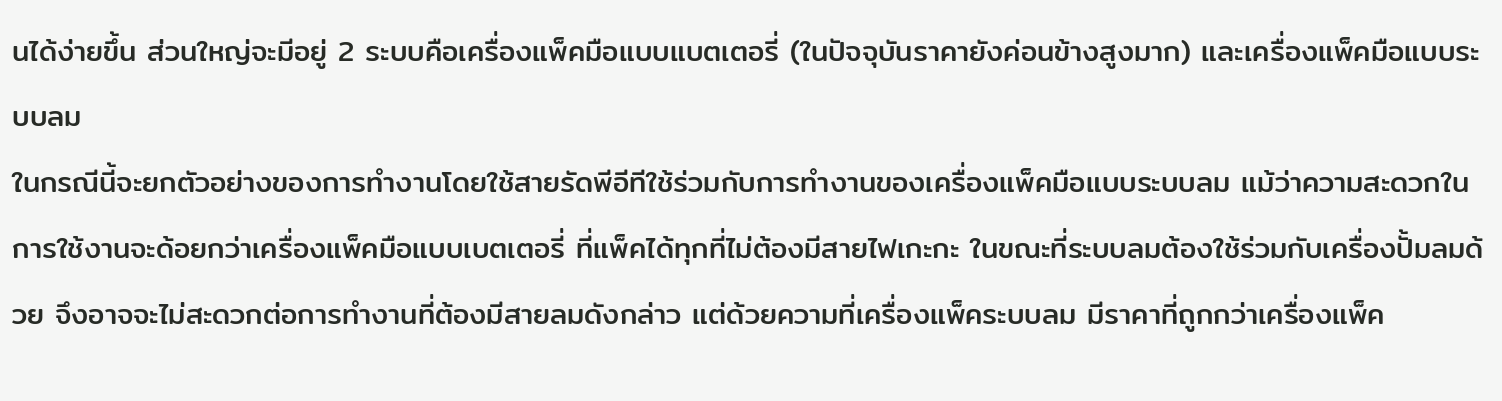นได้ง่ายขึ้น ส่วนใหญ่จะมีอยู่ 2 ระบบคือเครื่องแพ็คมือแบบแบตเตอรี่ (ในปัจจุบันราคายังค่อนข้างสูงมาก) และเครื่องแพ็คมือแบบระบบลม
ในกรณีนี้จะยกตัวอย่างของการทำงานโดยใช้สายรัดพีอีทีใช้ร่วมกับการทำงานของเครื่องแพ็คมือแบบระบบลม แม้ว่าความสะดวกในการใช้งานจะด้อยกว่าเครื่องแพ็คมือแบบเบตเตอรี่ ที่แพ็คได้ทุกที่ไม่ต้องมีสายไฟเกะกะ ในขณะที่ระบบลมต้องใช้ร่วมกับเครื่องปั้มลมด้วย จึงอาจจะไม่สะดวกต่อการทำงานที่ต้องมีสายลมดังกล่าว แต่ด้วยความที่เครื่องแพ็คระบบลม มีราคาที่ถูกกว่าเครื่องแพ็ค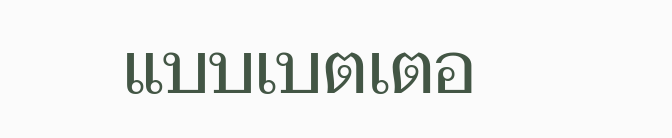แบบเบตเตอ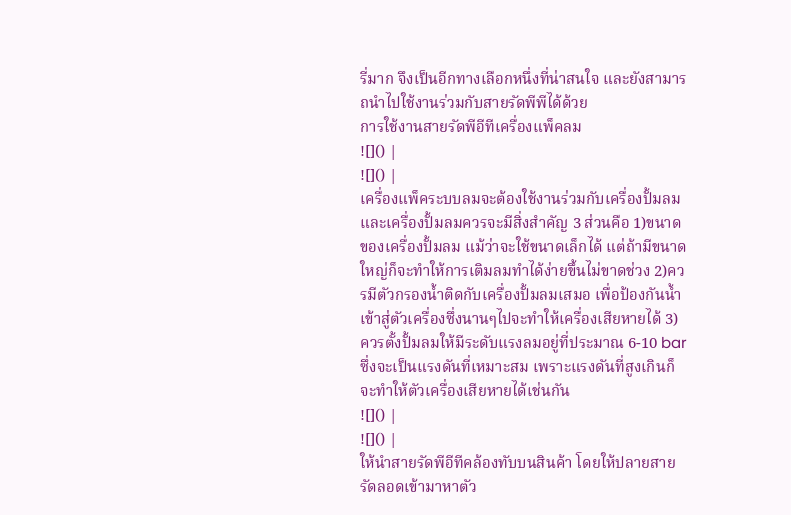รี่มาก จึงเป็นอีกทางเลือกหนึ่งที่น่าสนใจ และยังสามารถนำไปใช้งานร่วมกับสายรัดพีพีได้ด้วย
การใช้งานสายรัดพีอีทีเครื่องแพ็คลม
![]() |
![]() |
เครื่องแพ็คระบบลมจะต้องใช้งานร่วมกับเครื่องปั้มลม และเครื่องปั้มลมควรจะมีสิ่งสำคัญ 3 ส่วนคือ 1)ขนาดของเครื่องปั้มลม แม้ว่าจะใช้ขนาดเล็กได้ แต่ถ้ามีขนาดใหญ่ก็จะทำให้การเติมลมทำได้ง่ายขึ้นไม่ขาดช่วง 2)ควรมีตัวกรองน้ำติดกับเครื่องปั้มลมเสมอ เพื่อป้องกันน้ำเข้าสู่ตัวเครื่องซึ่งนานๆไปจะทำให้เครื่องเสียหายได้ 3)ควรตั้งปั้มลมให้มีระดับแรงลมอยู่ที่ประมาณ 6-10 bar ซึ่งจะเป็นแรงดันที่เหมาะสม เพราะแรงดันที่สูงเกินก็จะทำให้ตัวเครื่องเสียหายได้เช่นกัน
![]() |
![]() |
ให้นำสายรัดพีอีทีคล้องทับบนสินค้า โดยให้ปลายสายรัดลอดเข้ามาหาตัว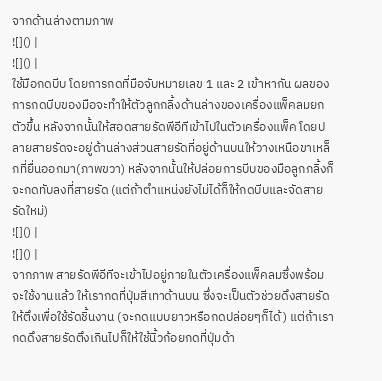จากด้านล่างตามภาพ
![]() |
![]() |
ใช้มือกดบีบ โดยการกดที่มือจับหมายเลข 1 และ 2 เข้าหากัน ผลของการกดบีบของมือจะทำให้ตัวลูกกลิ้งด้านล่างของเครื่องแพ็คลมยกตัวขึ้น หลังจากนั้นให้สอดสายรัดพีอีทีเข้าไปในตัวเครื่องแพ็ค โดยปลายสายรัดจะอยู่ด้านล่างส่วนสายรัดที่อยู่ด้านบนให้วางเหนือขาเหล็กที่ยื่นออกมา(ภาพขวา) หลังจากนั้นให้ปล่อยการบีบของมือลูกกลิ้งก็จะกดทับลงที่สายรัด (แต่ถ้าตำแหน่งยังไม่ได้ก็ให้กดบีบและจัดสายรัดใหม่)
![]() |
![]() |
จากภาพ สายรัดพีอีทีจะเข้าไปอยู่ภายในตัวเครื่องแพ็คลมซึ่งพร้อมจะใช้งานแล้ว ให้เรากดที่ปุ่มสีเทาด้านบน ซึ่งจะเป็นตัวช่วยดึงสายรัดให้ตึงเพื่อใช้รัดชิ้นงาน (จะกดแบบยาวหรือกดปล่อยๆก็ได้) แต่ถ้าเรากดดึงสายรัดตึงเกินไปก็ให้ใช้นิ้วก้อยกดที่ปุ่มด้า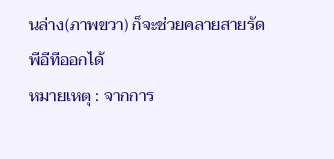นล่าง(ภาพขวา) ก็จะช่วยคลายสายรัดพีอีทีออกได้
หมายเหตุ : จากการ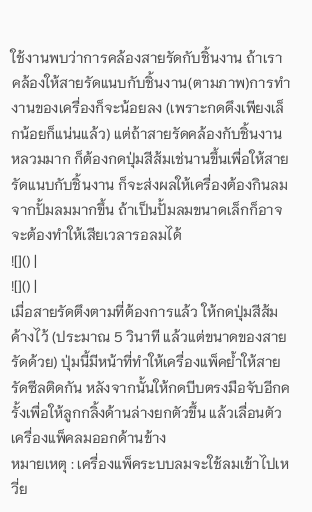ใช้งานพบว่าการคล้องสายรัดกับชิ้นงาน ถ้าเราคล้องให้สายรัดแนบกับชิ้นงาน(ตามภาพ)การทำงานของเครื่องก็จะน้อยลง (เพราะกดดึงเพียงเล็กน้อยก็แน่นแล้ว) แต่ถ้าสายรัดคล้องกับชิ้นงานหลวมมาก ก็ต้องกดปุ่มสีส้มเช่นานขึ้นเพื่อให้สายรัดแนบกับชิ้นงาน ก็จะส่งผลให้เครื่องต้องกินลมจากปั้มลมมากขึ้น ถ้าเป็นปั้มลมขนาดเล็กก็อาจจะต้องทำให้เสียเวลารอลมได้
![]() |
![]() |
เมื่อสายรัดตึงตามที่ต้องการแล้ว ให้กดปุ่มสีส้มค้างไว้ (ประมาณ 5 วินาที แล้วแต่ขนาดของสายรัดด้วย) ปุ่มนี้มีหน้าที่ทำให้เครื่องแพ็คย้ำให้สายรัดซีลติดกัน หลังจากนั้นให้กดบีบตรงมือจับอีกครั้งเพื่อให้ลูกกลิ้งด้านล่างยกตัวขึ้น แล้วเลื่อนตัวเครื่องแพ็คลมออกด้านข้าง
หมายเหตุ : เครื่องแพ็คระบบลมจะใช้ลมเข้าไปเหวี่ย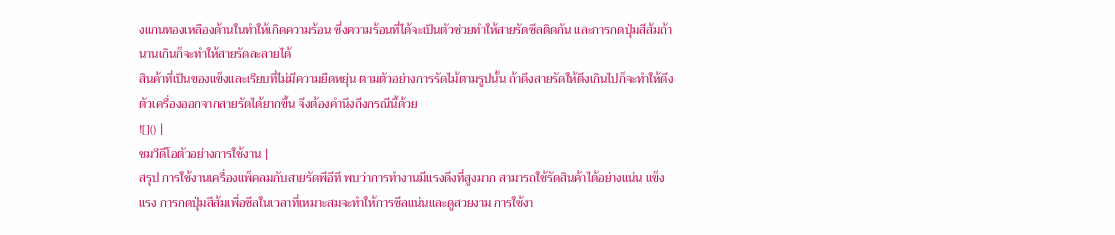งแกนทองเหลืองด้านในทำให้เกิดความร้อน ซึ่งความร้อนที่ได้จะเป็นตัวช่วยทำให้สายรัดซีลติดกัน และการกดปุ่มสีส้มถ้านานเกินก็จะทำให้สายรัดละลายได้
สินค้าที่เป็นของแข็งและเรียบที่ไม่มีความยืดหยุ่น ตามตัวอย่างการรัดไม้ตามรูปนั้น ถ้าดึงสายรัดให้ตึงเกินไปก็จะทำให้ดึงตัวเครื่องออกจากสายรัดได้ยากขึ้น จึงต้องคำนึงถึงกรณีนี้ด้วย
![]() |
ชมวีดีโอตัวอย่างการใช้งาน |
สรุป การใช้งานเครื่องแพ็คลมกับสายรัดพีอีที พบว่าการทำงานมีแรงดึงที่สูงมาก สามารถใช้รัดสินค้าได้อย่างแน่น แข็งแรง การกดปุ่มสีส้มเพื่อซีลในเวลาที่เหมาะสมจะทำให้การซีลแน่นและดูสวยงาม การใช้งา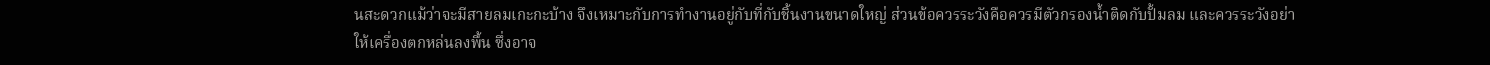นสะดวกแม้ว่าจะมีสายลมเกะกะบ้าง จึงเหมาะกับการทำงานอยู่กับที่กับชิ้นงานขนาดใหญ่ ส่วนข้อควรระวังคือควรมีตัวกรองน้ำติดกับปั้มลม และควรระวังอย่าให้เครื่องตกหล่นลงพื้น ซึ่งอาจ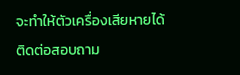จะทำให้ตัวเครื่องเสียหายได้
ติดต่อสอบถาม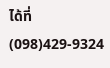ได้ที่
(098)429-9324